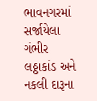ભાવનગરમાં સર્જાયેલા ગંભીર લઠ્ઠાકાંડ અને નકલી દારૂના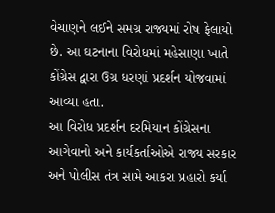વેચાણને લઈને સમગ્ર રાજ્યમાં રોષ ફેલાયો છે. આ ઘટનાના વિરોધમાં મહેસાણા ખાતે કોંગ્રેસ દ્વારા ઉગ્ર ધરણાં પ્રદર્શન યોજવામાં આવ્યા હતા.
આ વિરોધ પ્રદર્શન દરમિયાન કોંગ્રેસના આગેવાનો અને કાર્યકર્તાઓએ રાજ્ય સરકાર અને પોલીસ તંત્ર સામે આકરા પ્રહારો કર્યા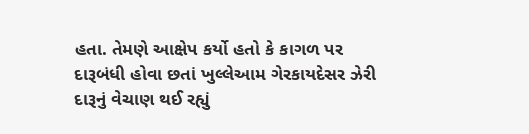હતા. તેમણે આક્ષેપ કર્યો હતો કે કાગળ પર દારૂબંધી હોવા છતાં ખુલ્લેઆમ ગેરકાયદેસર ઝેરી દારૂનું વેચાણ થઈ રહ્યું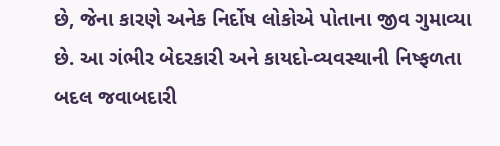છે, જેના કારણે અનેક નિર્દોષ લોકોએ પોતાના જીવ ગુમાવ્યા છે. આ ગંભીર બેદરકારી અને કાયદો-વ્યવસ્થાની નિષ્ફળતા બદલ જવાબદારી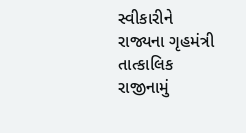સ્વીકારીને રાજ્યના ગૃહમંત્રી તાત્કાલિક રાજીનામું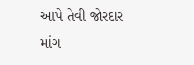આપે તેવી જોરદાર માંગ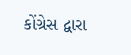કોંગ્રેસ દ્વારા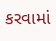કરવામાં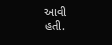આવી હતી.